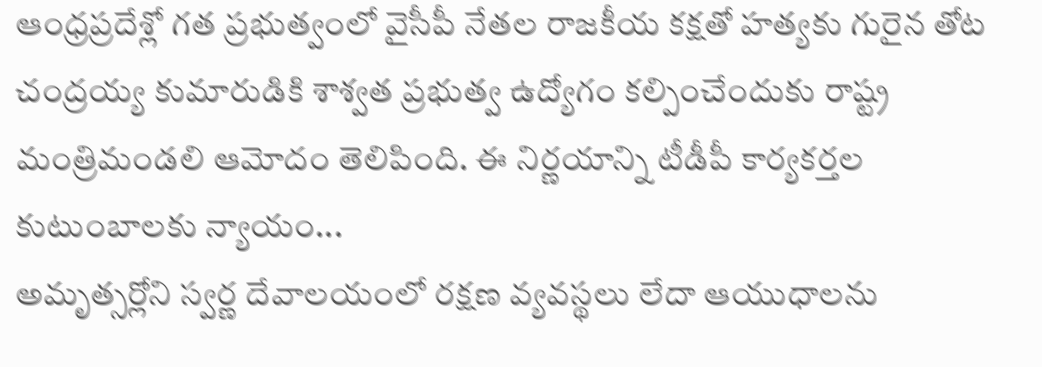ఆంధ్రప్రదేశ్లో గత ప్రభుత్వంలో వైసీపీ నేతల రాజకీయ కక్షతో హత్యకు గురైన తోట చంద్రయ్య కుమారుడికి శాశ్వత ప్రభుత్వ ఉద్యోగం కల్పించేందుకు రాష్ట్ర మంత్రిమండలి ఆమోదం తెలిపింది. ఈ నిర్ణయాన్ని టీడీపీ కార్యకర్తల కుటుంబాలకు న్యాయం...
అమృత్సర్లోని స్వర్ణ దేవాలయంలో రక్షణ వ్యవస్థలు లేదా ఆయుధాలను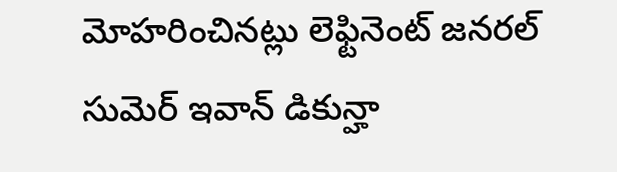మోహరించినట్లు లెఫ్టినెంట్ జనరల్ సుమెర్ ఇవాన్ డికున్హా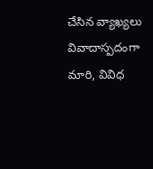చేసిన వ్యాఖ్యలు వివాదాస్పదంగా మారి, వివిధ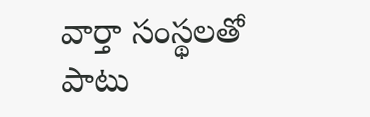వార్తా సంస్థలతో పాటు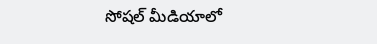సోషల్ మీడియాలో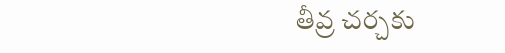తీవ్ర చర్చకు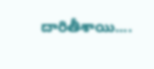దారితీశాయి....